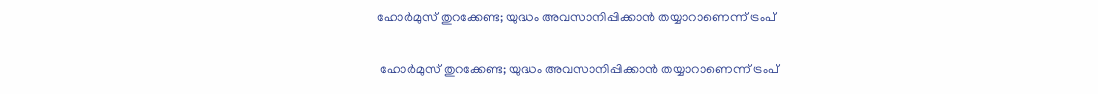ഹോര്‍മുസ് തുറക്കേണ്ട; യുദ്ധം അവസാനിപ്പിക്കാന്‍ തയ്യാറാണെന്ന് ട്രംപ്

 ഹോര്‍മുസ് തുറക്കേണ്ട; യുദ്ധം അവസാനിപ്പിക്കാന്‍ തയ്യാറാണെന്ന് ട്രംപ്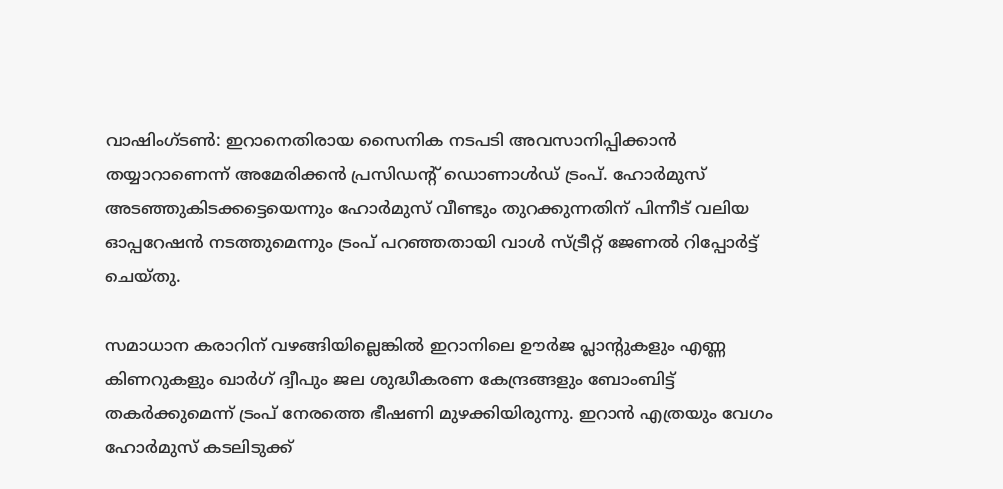വാഷിംഗ്ടണ്‍: ഇറാനെതിരായ സൈനിക നടപടി അവസാനിപ്പിക്കാന്‍ തയ്യാറാണെന്ന് അമേരിക്കന്‍ പ്രസിഡന്റ് ഡൊണാള്‍ഡ് ട്രംപ്. ഹോര്‍മുസ് അടഞ്ഞുകിടക്കട്ടെയെന്നും ഹോര്‍മുസ് വീണ്ടും തുറക്കുന്നതിന് പിന്നീട് വലിയ ഓപ്പറേഷന്‍ നടത്തുമെന്നും ട്രംപ് പറഞ്ഞതായി വാള്‍ സ്ട്രീറ്റ് ജേണല്‍ റിപ്പോര്‍ട്ട് ചെയ്തു.

സമാധാന കരാറിന് വഴങ്ങിയില്ലെങ്കില്‍ ഇറാനിലെ ഊര്‍ജ പ്ലാന്റുകളും എണ്ണ കിണറുകളും ഖാര്‍ഗ് ദ്വീപും ജല ശുദ്ധീകരണ കേന്ദ്രങ്ങളും ബോംബിട്ട് തകര്‍ക്കുമെന്ന് ട്രംപ് നേരത്തെ ഭീഷണി മുഴക്കിയിരുന്നു. ഇറാന്‍ എത്രയും വേഗം ഹോര്‍മുസ് കടലിടുക്ക്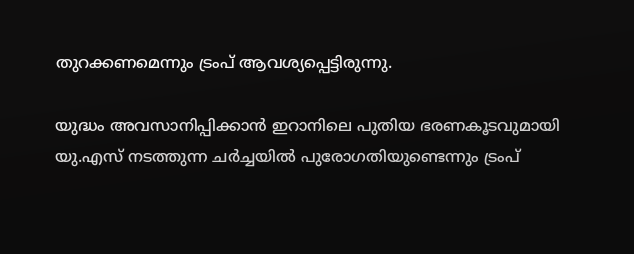തുറക്കണമെന്നും ട്രംപ് ആവശ്യപ്പെട്ടിരുന്നു.

യുദ്ധം അവസാനിപ്പിക്കാന്‍ ഇറാനിലെ പുതിയ ഭരണകൂടവുമായി യു.എസ് നടത്തുന്ന ചര്‍ച്ചയില്‍ പുരോഗതിയുണ്ടെന്നും ട്രംപ്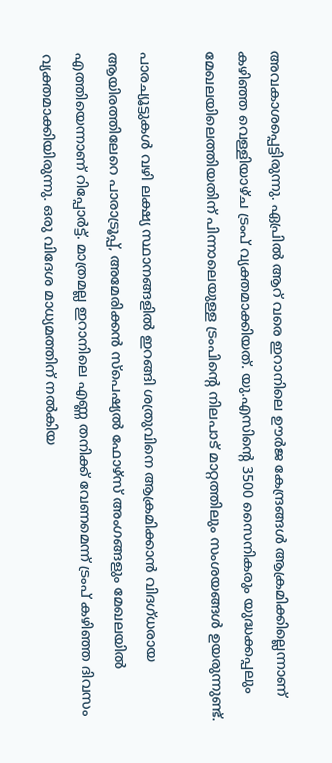അവകാശപ്പെട്ടിരുന്നു. ഏപ്രില്‍ ആറ് വരെ ഇറാനിലെ ഊര്‍ജ കേന്ദ്രങ്ങള്‍ ആക്രമിക്കില്ലെന്നാണ് കഴിഞ്ഞ വെള്ളിയാഴ്ച ട്രംപ് വ്യക്തമാക്കിയത്. യു.എസിന്റെ 3500 സൈനികരും യുദ്ധക്കപ്പലും മേഖലയിലെത്തിയതിന് പിന്നാലെയുള്ള ട്രംപിന്റെ നിലപാട് മാറ്റത്തിലും സംശയങ്ങള്‍ ഉയരുന്നുണ്ട്.

പാരച്യൂട്ടുകള്‍ വഴി ലക്ഷ്യ സ്ഥാനങ്ങളില്‍ ഇറങ്ങി ശത്രുവിനെ ആക്രമിക്കാന്‍ വിദഗ്ധരായ ആയിരത്തിലേറെ പാരാട്രൂപ്പ്, അമേരിക്കന്‍ സ്‌പെഷ്യല്‍ ഫോഴ്‌സ് അംഗങ്ങളും മേഖലയില്‍ എത്തിയെന്നാണ് റിപ്പോര്‍ട്ട്. മാത്രമല്ല ഇറാനിലെ എണ്ണ തനിക്ക് വേണമെന്ന് ട്രംപ് കഴിഞ്ഞ ദിവസം വ്യക്തമാക്കിയിരുന്നു. ഒരു വിദേശ മാധ്യമത്തിന് നല്‍കിയ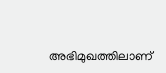അഭിമുഖത്തിലാണ്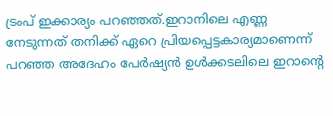ട്രംപ് ഇക്കാര്യം പറഞ്ഞത്.ഇറാനിലെ എണ്ണ നേടുന്നത് തനിക്ക് ഏറെ പ്രിയപ്പെട്ടകാര്യമാണെന്ന് പറഞ്ഞ അദേഹം പേര്‍ഷ്യന്‍ ഉള്‍ക്കടലിലെ ഇറാന്റെ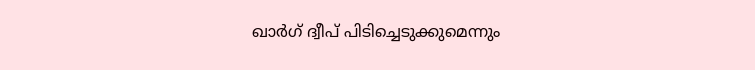ഖാര്‍ഗ് ദ്വീപ് പിടിച്ചെടുക്കുമെന്നും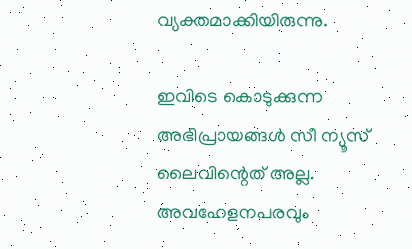വ്യക്തമാക്കിയിരുന്നു.

ഇവിടെ കൊടുക്കുന്ന അഭിപ്രായങ്ങള്‍ സീ ന്യൂസ് ലൈവിന്റെത് അല്ല. അവഹേളനപരവും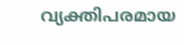വ്യക്തിപരമായ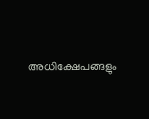അധിക്ഷേപങ്ങളും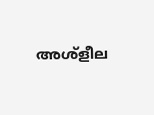അശ്‌ളീല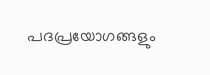പദപ്രയോഗങ്ങളും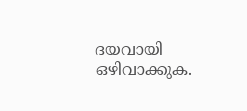ദയവായി ഒഴിവാക്കുക.